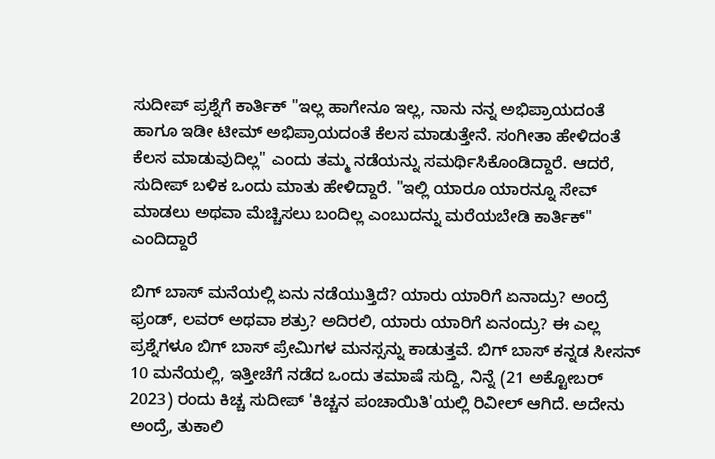ಸುದೀಪ್ ಪ್ರಶ್ನೆಗೆ ಕಾರ್ತಿಕ್ "ಇಲ್ಲ ಹಾಗೇನೂ ಇಲ್ಲ, ನಾನು ನನ್ನ ಅಭಿಪ್ರಾಯದಂತೆ ಹಾಗೂ ಇಡೀ ಟೀಮ್ ಅಭಿಪ್ರಾಯದಂತೆ ಕೆಲಸ ಮಾಡುತ್ತೇನೆ. ಸಂಗೀತಾ ಹೇಳಿದಂತೆ ಕೆಲಸ ಮಾಡುವುದಿಲ್ಲ" ಎಂದು ತಮ್ಮ ನಡೆಯನ್ನು ಸಮರ್ಥಿಸಿಕೊಂಡಿದ್ದಾರೆ. ಆದರೆ, ಸುದೀಪ್ ಬಳಿಕ ಒಂದು ಮಾತು ಹೇಳಿದ್ದಾರೆ. "ಇಲ್ಲಿ ಯಾರೂ ಯಾರನ್ನೂ ಸೇವ್ ಮಾಡಲು ಅಥವಾ ಮೆಚ್ಚಿಸಲು ಬಂದಿಲ್ಲ ಎಂಬುದನ್ನು ಮರೆಯಬೇಡಿ ಕಾರ್ತಿಕ್" ಎಂದಿದ್ದಾರೆ

ಬಿಗ್ ಬಾಸ್ ಮನೆಯಲ್ಲಿ ಏನು ನಡೆಯುತ್ತಿದೆ? ಯಾರು ಯಾರಿಗೆ ಏನಾದ್ರು? ಅಂದ್ರೆ ಫ್ರಂಡ್‌, ಲವರ್ ಅಥವಾ ಶತ್ರು? ಅದಿರಲಿ, ಯಾರು ಯಾರಿಗೆ ಏನಂದ್ರು? ಈ ಎಲ್ಲ ಪ್ರಶ್ನೆಗಳೂ ಬಿಗ್ ಬಾಸ್ ಪ್ರೇಮಿಗಳ ಮನಸ್ಸನ್ನು ಕಾಡುತ್ತವೆ. ಬಿಗ್ ಬಾಸ್ ಕನ್ನಡ ಸೀಸನ್ 10 ಮನೆಯಲ್ಲಿ, ಇತ್ತೀಚೆಗೆ ನಡೆದ ಒಂದು ತಮಾಷೆ ಸುದ್ದಿ, ನಿನ್ನೆ (21 ಅಕ್ಟೋಬರ್ 2023) ರಂದು ಕಿಚ್ಚ ಸುದೀಪ್ 'ಕಿಚ್ಚನ ಪಂಚಾಯಿತಿ'ಯಲ್ಲಿ ರಿವೀಲ್ ಆಗಿದೆ. ಅದೇನು ಅಂದ್ರೆ, ತುಕಾಲಿ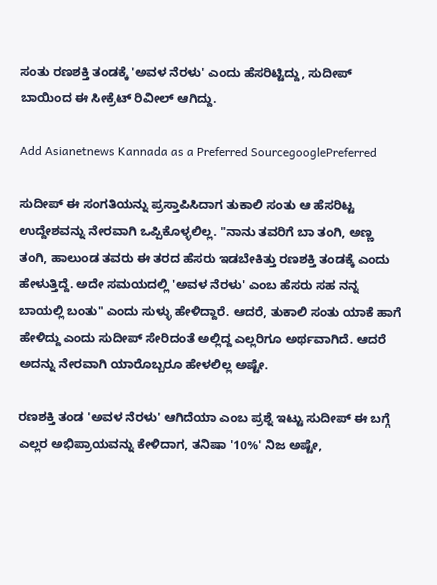ಸಂತು ರಣಶಕ್ತಿ ತಂಡಕ್ಕೆ 'ಅವಳ ನೆರಳು' ಎಂದು ಹೆಸರಿಟ್ಟಿದ್ದು, ಸುದೀಪ್ ಬಾಯಿಂದ ಈ ಸೀಕ್ರೆಟ್ ರಿವೀಲ್ ಆಗಿದ್ದು.

Add Asianetnews Kannada as a Preferred SourcegooglePreferred

ಸುದೀಪ್ ಈ ಸಂಗತಿಯನ್ನು ಪ್ರಸ್ತಾಪಿಸಿದಾಗ ತುಕಾಲಿ ಸಂತು ಆ ಹೆಸರಿಟ್ಟ ಉದ್ದೇಶವನ್ನು ನೇರವಾಗಿ ಒಪ್ಪಿಕೊಳ್ಳಲಿಲ್ಲ. "ನಾನು ತವರಿಗೆ ಬಾ ತಂಗಿ, ಅಣ್ಣ ತಂಗಿ, ಹಾಲುಂಡ ತವರು ಈ ತರದ ಹೆಸರು ಇಡಬೇಕಿತ್ತು ರಣಶಕ್ತಿ ತಂಡಕ್ಕೆ ಎಂದು ಹೇಳುತ್ತಿದ್ದೆ. ಅದೇ ಸಮಯದಲ್ಲಿ 'ಅವಳ ನೆರಳು' ಎಂಬ ಹೆಸರು ಸಹ ನನ್ನ ಬಾಯಲ್ಲಿ ಬಂತು" ಎಂದು ಸುಳ್ಳು ಹೇಳಿದ್ದಾರೆ. ಆದರೆ, ತುಕಾಲಿ ಸಂತು ಯಾಕೆ ಹಾಗೆ ಹೇಳಿದ್ದು ಎಂದು ಸುದೀಪ್ ಸೇರಿದಂತೆ ಅಲ್ಲಿದ್ದ ಎಲ್ಲರಿಗೂ ಅರ್ಥವಾಗಿದೆ. ಆದರೆ ಅದನ್ನು ನೇರವಾಗಿ ಯಾರೊಬ್ಬರೂ ಹೇಳಲಿಲ್ಲ ಅಷ್ಟೇ.

ರಣಶಕ್ತಿ ತಂಡ 'ಅವಳ ನೆರಳು' ಆಗಿದೆಯಾ ಎಂಬ ಪ್ರಶ್ನೆ ಇಟ್ಟು ಸುದೀಪ್ ಈ ಬಗ್ಗೆ ಎಲ್ಲರ ಅಭಿಪ್ರಾಯವನ್ನು ಕೇಳಿದಾಗ, ತನಿಷಾ '10%' ನಿಜ ಅಷ್ಟೇ,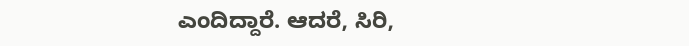ಎಂದಿದ್ದಾರೆ. ಆದರೆ, ಸಿರಿ,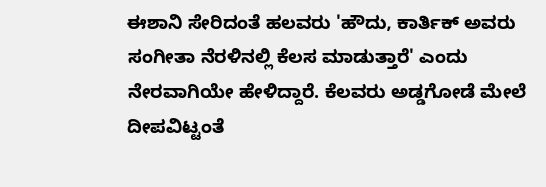ಈಶಾನಿ ಸೇರಿದಂತೆ ಹಲವರು 'ಹೌದು, ಕಾರ್ತಿಕ್ ಅವರು ಸಂಗೀತಾ ನೆರಳಿನಲ್ಲಿ ಕೆಲಸ ಮಾಡುತ್ತಾರೆ' ಎಂದು ನೇರವಾಗಿಯೇ ಹೇಳಿದ್ದಾರೆ. ಕೆಲವರು ಅಡ್ಡಗೋಡೆ ಮೇಲೆ ದೀಪವಿಟ್ಟಂತೆ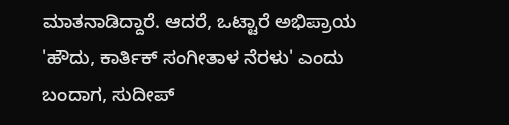ಮಾತನಾಡಿದ್ದಾರೆ. ಆದರೆ, ಒಟ್ಟಾರೆ ಅಭಿಪ್ರಾಯ 'ಹೌದು, ಕಾರ್ತಿಕ್ ಸಂಗೀತಾಳ ನೆರಳು' ಎಂದು ಬಂದಾಗ, ಸುದೀಪ್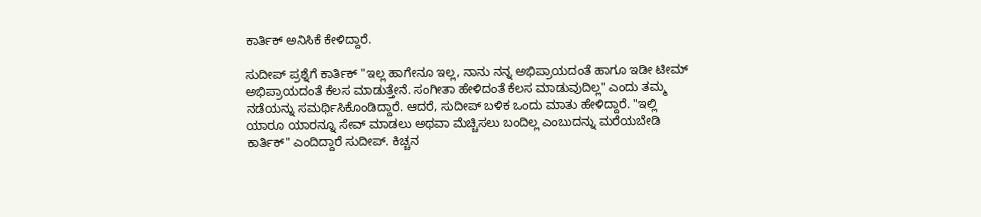ಕಾರ್ತಿಕ್ ಅನಿಸಿಕೆ ಕೇಳಿದ್ದಾರೆ.

ಸುದೀಪ್ ಪ್ರಶ್ನೆಗೆ ಕಾರ್ತಿಕ್ "ಇಲ್ಲ ಹಾಗೇನೂ ಇಲ್ಲ, ನಾನು ನನ್ನ ಅಭಿಪ್ರಾಯದಂತೆ ಹಾಗೂ ಇಡೀ ಟೀಮ್ ಅಭಿಪ್ರಾಯದಂತೆ ಕೆಲಸ ಮಾಡುತ್ತೇನೆ. ಸಂಗೀತಾ ಹೇಳಿದಂತೆ ಕೆಲಸ ಮಾಡುವುದಿಲ್ಲ" ಎಂದು ತಮ್ಮ ನಡೆಯನ್ನು ಸಮರ್ಥಿಸಿಕೊಂಡಿದ್ದಾರೆ. ಆದರೆ, ಸುದೀಪ್ ಬಳಿಕ ಒಂದು ಮಾತು ಹೇಳಿದ್ದಾರೆ. "ಇಲ್ಲಿ ಯಾರೂ ಯಾರನ್ನೂ ಸೇವ್ ಮಾಡಲು ಅಥವಾ ಮೆಚ್ಚಿಸಲು ಬಂದಿಲ್ಲ ಎಂಬುದನ್ನು ಮರೆಯಬೇಡಿ ಕಾರ್ತಿಕ್" ಎಂದಿದ್ದಾರೆ ಸುದೀಪ್. ಕಿಚ್ಚನ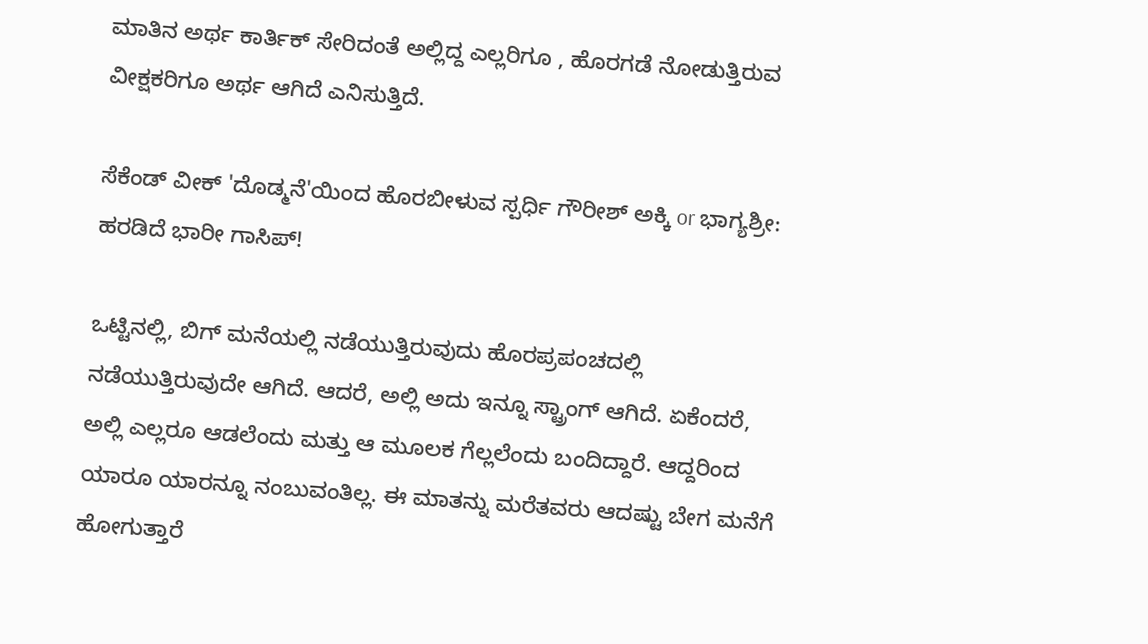ಮಾತಿನ ಅರ್ಥ ಕಾರ್ತಿಕ್ ಸೇರಿದಂತೆ ಅಲ್ಲಿದ್ದ ಎಲ್ಲರಿಗೂ , ಹೊರಗಡೆ ನೋಡುತ್ತಿರುವ ವೀಕ್ಷಕರಿಗೂ ಅರ್ಥ ಆಗಿದೆ ಎನಿಸುತ್ತಿದೆ.

ಸೆಕೆಂಡ್ ವೀಕ್ 'ದೊಡ್ಮನೆ'ಯಿಂದ ಹೊರಬೀಳುವ ಸ್ಪರ್ಧಿ ಗೌರೀಶ್ ಅಕ್ಕಿ or ಭಾಗ್ಯಶ್ರೀ: ಹರಡಿದೆ ಭಾರೀ ಗಾಸಿಪ್!

ಒಟ್ಟಿನಲ್ಲಿ, ಬಿಗ್ ಮನೆಯಲ್ಲಿ ನಡೆಯುತ್ತಿರುವುದು ಹೊರಪ್ರಪಂಚದಲ್ಲಿ ನಡೆಯುತ್ತಿರುವುದೇ ಆಗಿದೆ. ಆದರೆ, ಅಲ್ಲಿ ಅದು ಇನ್ನೂ ಸ್ಟ್ರಾಂಗ್ ಆಗಿದೆ. ಏಕೆಂದರೆ, ಅಲ್ಲಿ ಎಲ್ಲರೂ ಆಡಲೆಂದು ಮತ್ತು ಆ ಮೂಲಕ ಗೆಲ್ಲಲೆಂದು ಬಂದಿದ್ದಾರೆ. ಆದ್ದರಿಂದ ಯಾರೂ ಯಾರನ್ನೂ ನಂಬುವಂತಿಲ್ಲ. ಈ ಮಾತನ್ನು ಮರೆತವರು ಆದಷ್ಟು ಬೇಗ ಮನೆಗೆ ಹೋಗುತ್ತಾರೆ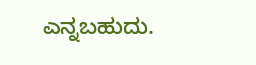ಎನ್ನಬಹುದು.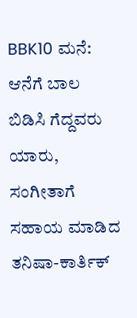BBK10 ಮನೆ: ಆನೆಗೆ ಬಾಲ ಬಿಡಿಸಿ ಗೆದ್ದವರು ಯಾರು, ಸಂಗೀತಾಗೆ ಸಹಾಯ ಮಾಡಿದ ತನಿಷಾ-ಕಾರ್ತಿಕ್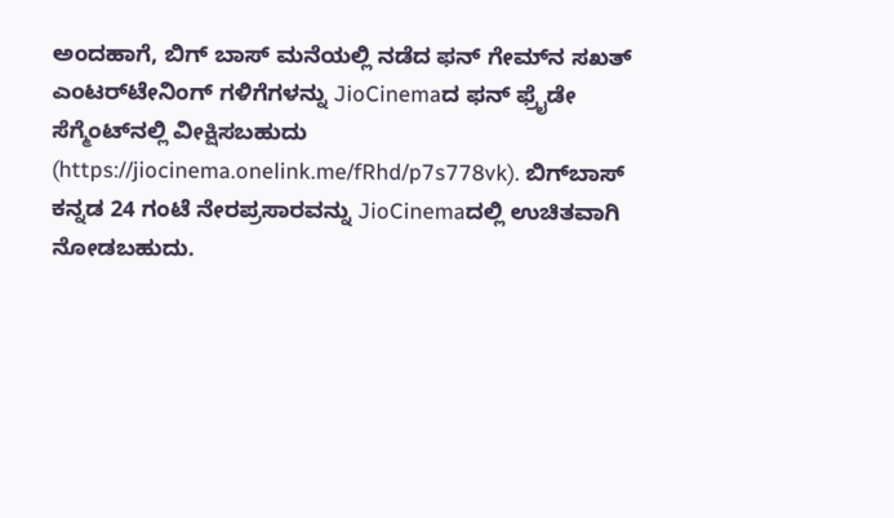ಅಂದಹಾಗೆ, ಬಿಗ್ ಬಾಸ್ ಮನೆಯಲ್ಲಿ ನಡೆದ ಫನ್ ಗೇಮ್‌ನ ಸಖತ್ ಎಂಟರ್‍‌ಟೇನಿಂಗ್‌ ಗಳಿಗೆಗಳನ್ನು JioCinemaದ ಫನ್ ಫ್ರೈಡೇ ಸೆಗ್ಮೆಂಟ್‌ನಲ್ಲಿ ವೀಕ್ಷಿಸಬಹುದು (https://jiocinema.onelink.me/fRhd/p7s778vk). ಬಿಗ್‌ಬಾಸ್ ಕನ್ನಡ 24 ಗಂಟೆ ನೇರಪ್ರಸಾರವನ್ನು JioCinemaದಲ್ಲಿ ಉಚಿತವಾಗಿ ನೋಡಬಹುದು.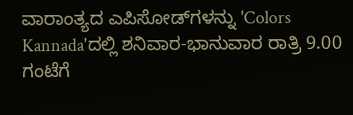ವಾರಾಂತ್ಯದ ಎಪಿಸೋಡ್‌ಗಳನ್ನು 'Colors Kannada'ದಲ್ಲಿ ಶನಿವಾರ-ಭಾನುವಾರ ರಾತ್ರಿ 9.00 ಗಂಟೆಗೆ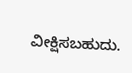ವೀಕ್ಷಿಸಬಹುದು.